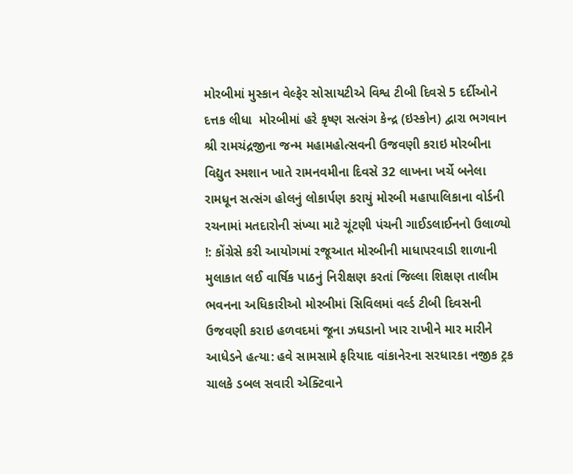મોરબીમાં મુસ્કાન વેલ્ફેર સોસાયટીએ વિશ્વ ટીબી દિવસે 5 દર્દીઓને દત્તક લીધા  મોરબીમાં હરે કૃષ્ણ સત્સંગ કેન્દ્ર (ઇસ્કોન) દ્વારા ભગવાન શ્રી રામચંદ્રજીના જન્મ મહામહોત્સવની ઉજવણી કરાઇ મોરબીના વિદ્યુત સ્મશાન ખાતે રામનવમીના દિવસે 32 લાખના ખર્ચે બનેલા રામધૂન સત્સંગ હોલનું લોકાર્પણ કરાયું મોરબી મહાપાલિકાના વોર્ડની રચનામાં મતદારોની સંખ્યા માટે ચૂંટણી પંચની ગાઈડલાઈનનો ઉલાળ્યો !: કોંગ્રેસે કરી આયોગમાં રજૂઆત મોરબીની માધાપરવાડી શાળાની મુલાકાત લઈ વાર્ષિક પાઠનું નિરીક્ષણ કરતાં જિલ્લા શિક્ષણ તાલીમ ભવનના અધિકારીઓ મોરબીમાં સિવિલમાં વર્લ્ડ ટીબી દિવસની ઉજવણી કરાઇ હળવદમાં જૂના ઝઘડાનો ખાર રાખીને માર મારીને આધેડને હત્યા: હવે સામસામે ફરિયાદ વાંકાનેરના સરધારકા નજીક ટ્રક ચાલકે ડબલ સવારી એક્ટિવાને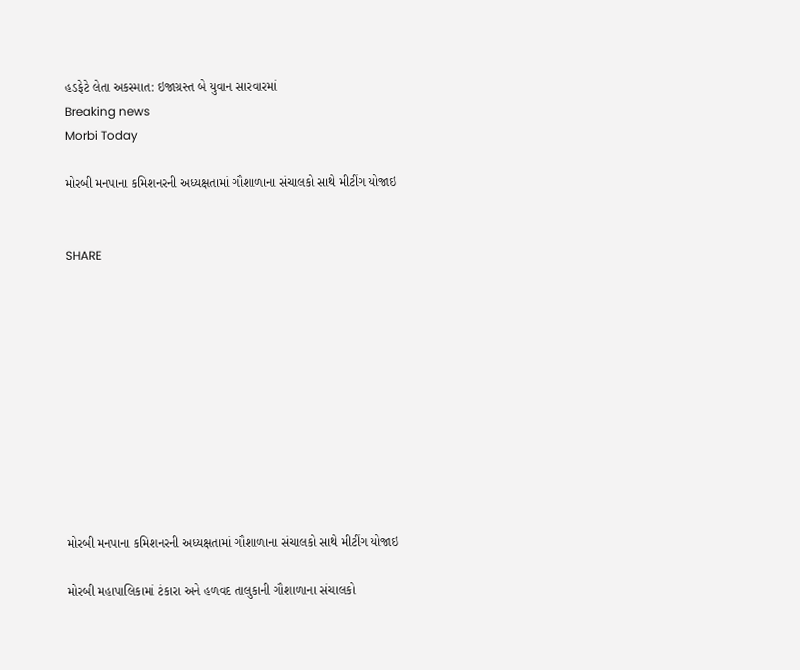હડફેટે લેતા અકસ્માત: ઇજાગ્રસ્ત બે યુવાન સારવારમાં
Breaking news
Morbi Today

મોરબી મનપાના કમિશનરની અધ્યક્ષતામાં ગૌશાળાના સંચાલકો સાથે મીટીંગ યોજાઇ


SHARE











મોરબી મનપાના કમિશનરની અધ્યક્ષતામાં ગૌશાળાના સંચાલકો સાથે મીટીંગ યોજાઇ

મોરબી મહાપાલિકામાં ટંકારા અને હળવદ તાલુકાની ગૌશાળાના સંચાલકો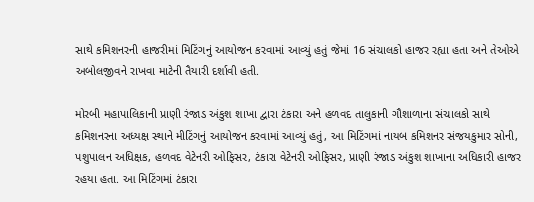સાથે કમિશનરની હાજરીમાં મિટિંગનું આયોજન કરવામાં આવ્યું હતું જેમાં 16 સંચાલકો હાજર રહ્યા હતા અને તેઓએ અબોલજીવને રાખવા માટેની તૈયારી દર્શાવી હતી.

મોરબી મહાપાલિકાની પ્રાણી રંજાડ અંકુશ શાખા દ્વારા ટંકારા અને હળવદ તાલુકાની ગૌશાળાના સંચાલકો સાથે કમિશનરના અધ્યક્ષ સ્થાને મીટિંગનું આયોજન કરવામાં આવ્યું હતું, આ મિટિંગમાં નાયબ કમિશનર સંજયકુમાર સોની, પશુપાલન અધિક્ષક, હળવદ વેટેનરી ઓફિસર, ટંકારા વેટેનરી ઓફિસર, પ્રાણી રંજાડ અંકુશ શાખાના અધિકારી હાજર રહયા હતા. આ મિટિંગમાં ટંકારા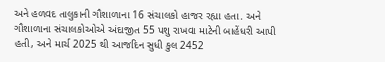અને હળવદ તાલુકાની ગૌશાળાના 16 સંચાલકો હાજર રહ્યા હતા. અને ગૌશાળાના સંચાલકોઓએ અંદાજીત 55 પશુ રાખવા માટેની બાહેંધરી આપી હતી, અને માર્ચ 2025 થી આજદિન સુધી કુલ 2452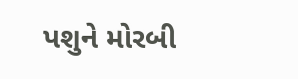પશુને મોરબી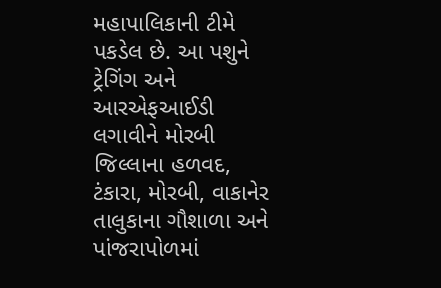મહાપાલિકાની ટીમે પકડેલ છે. આ પશુને ટ્રેગિંગ અને આરએફઆઈડી લગાવીને મોરબી જિલ્લાના હળવદ, ટંકારા, મોરબી, વાકાનેર તાલુકાના ગૌશાળા અને પાંજરાપોળમાં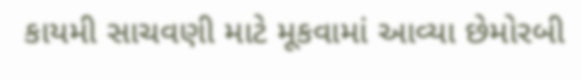કાયમી સાચવણી માટે મૂકવામાં આવ્યા છેમોરબી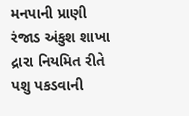મનપાની પ્રાણી રંજાડ અંકુશ શાખા દ્રારા નિયમિત રીતે પશુ પકડવાની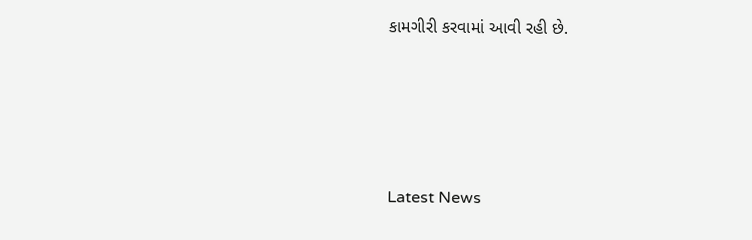કામગીરી કરવામાં આવી રહી છે.






Latest News